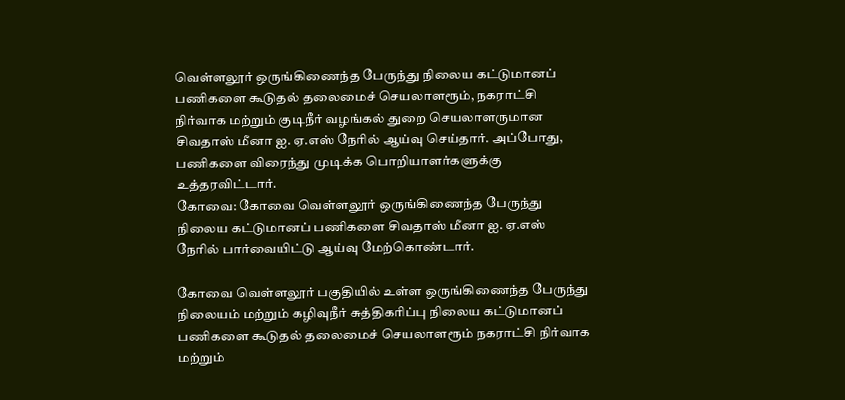வெள்ளலூர் ஒருங்கிணைந்த பேருந்து நிலைய கட்டுமானப் பணிகளை கூடுதல் தலைமைச் செயலாளரூம், நகராட்சி நிர்வாக மற்றும் குடிநீர் வழங்கல் துறை செயலாளருமான சிவதாஸ் மீனா ஐ. ஏ.எஸ் நேரில் ஆய்வு செய்தார். அப்போது, பணிகளை விரைந்து முடிக்க பொறியாளர்களுக்கு உத்தரவிட்டார்.
கோவை: கோவை வெள்ளலூர் ஒருங்கிணைந்த பேருந்து நிலைய கட்டுமானப் பணிகளை சிவதாஸ் மீனா ஐ. ஏ.எஸ் நேரில் பார்வையிட்டு ஆய்வு மேற்கொண்டார்.

கோவை வெள்ளலூர் பகுதியில் உள்ள ஒருங்கிணைந்த பேருந்து நிலையம் மற்றும் கழிவுநீர் சுத்திகாிப்பு நிலைய கட்டுமானப் பணிகளை கூடுதல் தலைமைச் செயலாளரூம் நகராட்சி நிர்வாக மற்றும்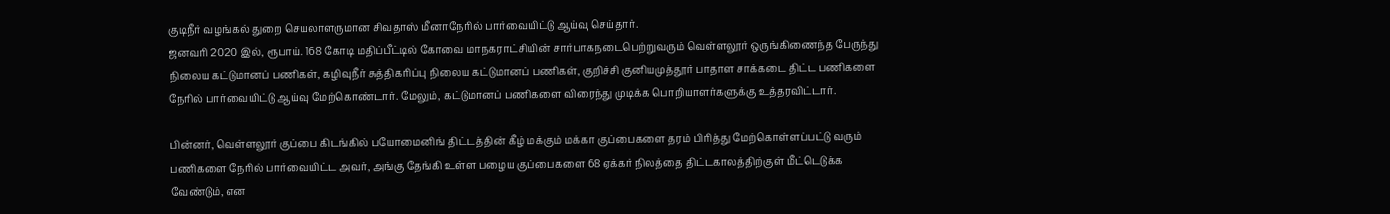குடிநீர் வழங்கல் துறை செயலாளருமான சிவதாஸ் மீனாநேரில் பார்வையிட்டு ஆய்வு செய்தார்.
ஜனவரி 2020 இல், ரூபாய். 168 கோடி மதிப்பீட்டில் கோவை மாநகராட்சியின் சார்பாகநடைபெற்றுவரும் வெள்ளலூர் ஒருங்கிணைந்த பேருந்து நிலைய கட்டுமானப் பணிகள், கழிவுநீர் சுத்திகரிப்பு நிலைய கட்டுமானப் பணிகள், குறிச்சி குனியமுத்தூர் பாதாள சாக்கடை திட்ட பணிகளை நேரில் பார்வையிட்டு ஆய்வு மேற்கொண்டார். மேலும், கட்டுமானப் பணிகளை விரைந்து முடிக்க பொறியாளர்களுக்கு உத்தரவிட்டார்.

பின்னர், வெள்ளலூர் குப்பை கிடங்கில் பயோமைனிங் திட்டத்தின் கீழ் மக்கும் மக்கா குப்பைகளை தரம் பிரித்து மேற்கொள்ளப்பட்டு வரும் பணிகளை நேரில் பார்வையிட்ட அவர், அங்கு தேங்கி உள்ள பழைய குப்பைகளை 68 ஏக்கர் நிலத்தை திட்டகாலத்திற்குள் மீட்டெடுக்க வேண்டும், என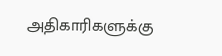அதிகாரிகளுக்கு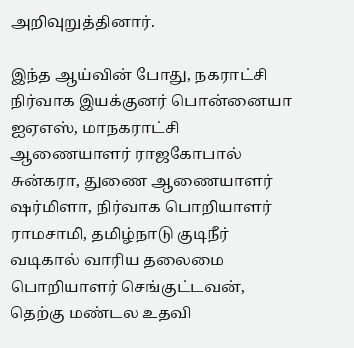அறிவுறுத்தினார்.

இந்த ஆய்வின் போது, நகராட்சி நிர்வாக இயக்குனர் பொன்னையா ஐஏஎஸ், மாநகராட்சி ஆணையாளர் ராஜகோபால் சுன்கரா, துணை ஆணையாளர் ஷர்மிளா, நிர்வாக பொறியாளர் ராமசாமி, தமிழ்நாடு குடிநீர் வடிகால் வாரிய தலைமை பொறியாளர் செங்குட்டவன், தெற்கு மண்டல உதவி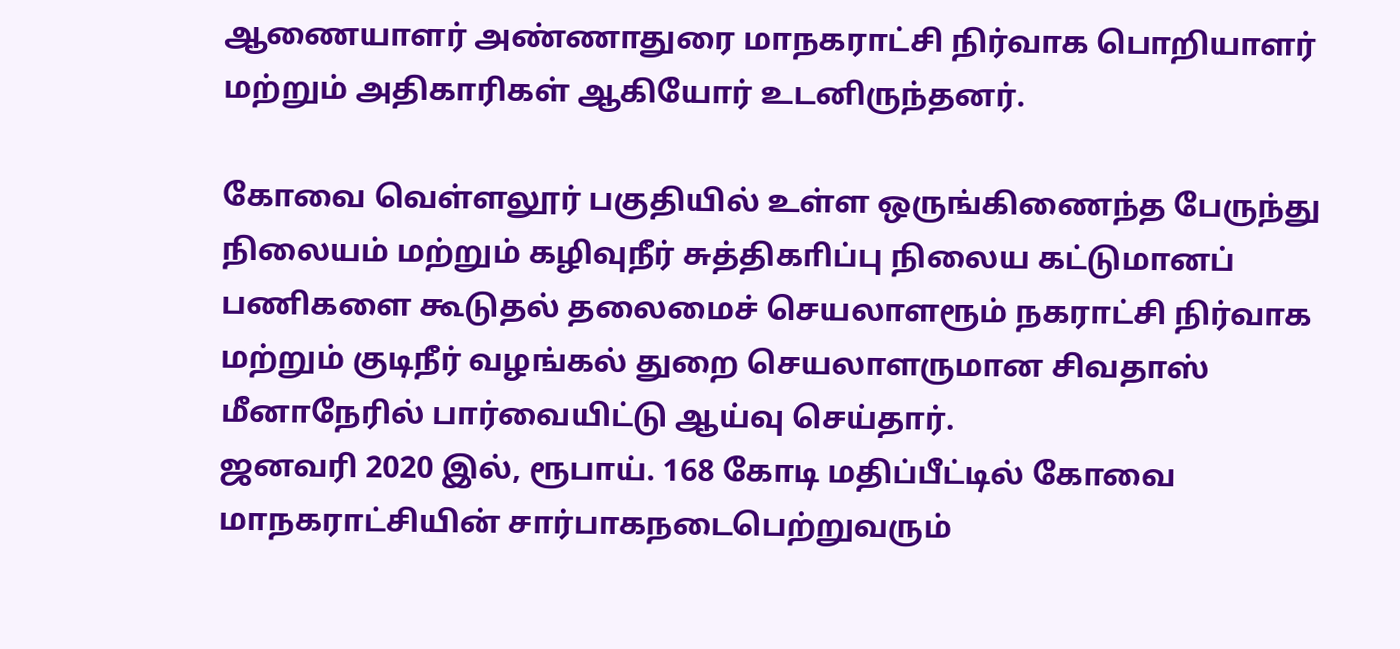ஆணையாளர் அண்ணாதுரை மாநகராட்சி நிர்வாக பொறியாளர் மற்றும் அதிகாரிகள் ஆகியோர் உடனிருந்தனர்.

கோவை வெள்ளலூர் பகுதியில் உள்ள ஒருங்கிணைந்த பேருந்து நிலையம் மற்றும் கழிவுநீர் சுத்திகாிப்பு நிலைய கட்டுமானப் பணிகளை கூடுதல் தலைமைச் செயலாளரூம் நகராட்சி நிர்வாக மற்றும் குடிநீர் வழங்கல் துறை செயலாளருமான சிவதாஸ் மீனாநேரில் பார்வையிட்டு ஆய்வு செய்தார்.
ஜனவரி 2020 இல், ரூபாய். 168 கோடி மதிப்பீட்டில் கோவை மாநகராட்சியின் சார்பாகநடைபெற்றுவரும்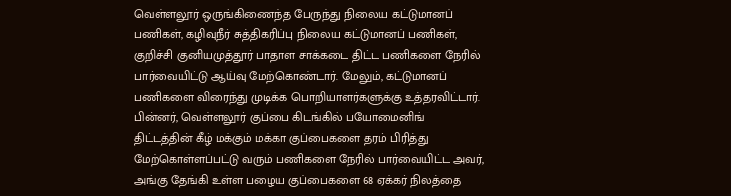வெள்ளலூர் ஒருங்கிணைந்த பேருந்து நிலைய கட்டுமானப் பணிகள், கழிவுநீர் சுத்திகரிப்பு நிலைய கட்டுமானப் பணிகள், குறிச்சி குனியமுத்தூர் பாதாள சாக்கடை திட்ட பணிகளை நேரில் பார்வையிட்டு ஆய்வு மேற்கொண்டார். மேலும், கட்டுமானப் பணிகளை விரைந்து முடிக்க பொறியாளர்களுக்கு உத்தரவிட்டார்.
பின்னர், வெள்ளலூர் குப்பை கிடங்கில் பயோமைனிங் திட்டத்தின் கீழ் மக்கும் மக்கா குப்பைகளை தரம் பிரித்து மேற்கொள்ளப்பட்டு வரும் பணிகளை நேரில் பார்வையிட்ட அவர், அங்கு தேங்கி உள்ள பழைய குப்பைகளை 68 ஏக்கர் நிலத்தை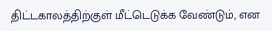திட்டகாலத்திற்குள் மீட்டெடுக்க வேண்டும், என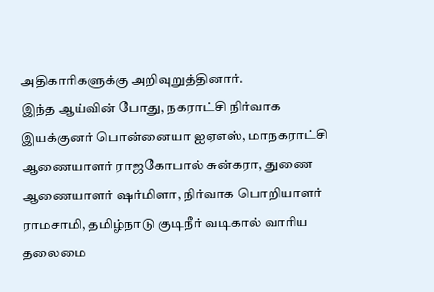அதிகாரிகளுக்கு அறிவுறுத்தினார்.
இந்த ஆய்வின் போது, நகராட்சி நிர்வாக இயக்குனர் பொன்னையா ஐஏஎஸ், மாநகராட்சி ஆணையாளர் ராஜகோபால் சுன்கரா, துணை ஆணையாளர் ஷர்மிளா, நிர்வாக பொறியாளர் ராமசாமி, தமிழ்நாடு குடிநீர் வடிகால் வாரிய தலைமை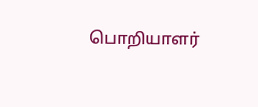பொறியாளர்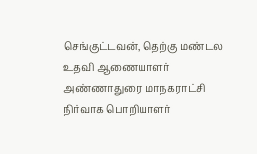செங்குட்டவன், தெற்கு மண்டல உதவி ஆணையாளர் அண்ணாதுரை மாநகராட்சி நிர்வாக பொறியாளர்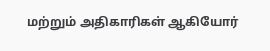மற்றும் அதிகாரிகள் ஆகியோர்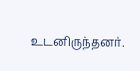உடனிருந்தனர்.